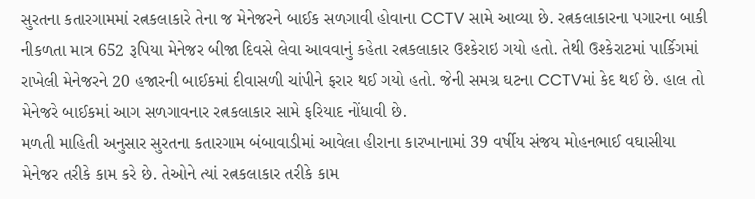સુરતના કતારગામમાં રત્નકલાકારે તેના જ મેનેજરને બાઈક સળગાવી હોવાના CCTV સામે આવ્યા છે. રત્નકલાકારના પગારના બાકી નીકળતા માત્ર 652 રૂપિયા મેનેજર બીજા દિવસે લેવા આવવાનું કહેતા રત્નકલાકાર ઉશ્કેરાઇ ગયો હતો. તેથી ઉશ્કેરાટમાં પાર્કિગમાં રાખેલી મેનેજરને 20 હજારની બાઈકમાં દીવાસળી ચાંપીને ફરાર થઈ ગયો હતો. જેની સમગ્ર ઘટના CCTVમાં કેદ થઈ છે. હાલ તો મેનેજરે બાઈકમાં આગ સળગાવનાર રત્નકલાકાર સામે ફરિયાદ નોંધાવી છે.
મળતી માહિતી અનુસાર સુરતના કતારગામ બંબાવાડીમાં આવેલા હીરાના કારખાનામાં 39 વર્ષીય સંજય મોહનભાઈ વઘાસીયા મેનેજર તરીકે કામ કરે છે. તેઓને ત્યાં રત્નકલાકાર તરીકે કામ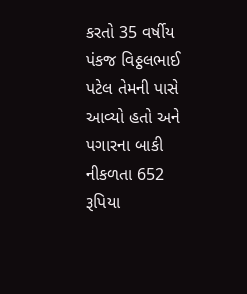કરતો 35 વર્ષીય પંકજ વિઠ્ઠલભાઈ પટેલ તેમની પાસે આવ્યો હતો અને પગારના બાકી નીકળતા 652 રૂપિયા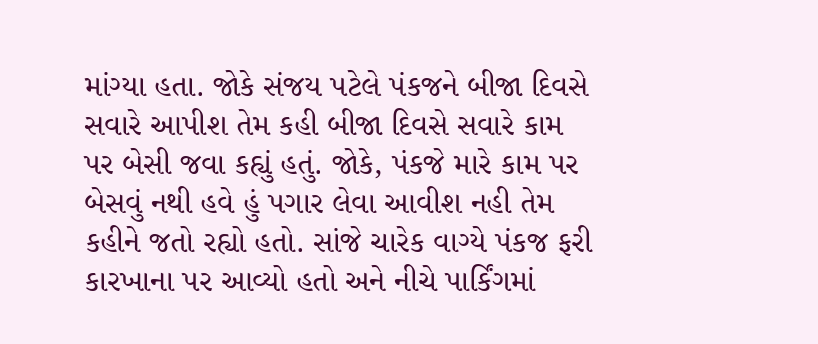માંગ્યા હતા. જોકે સંજય પટેલે પંકજને બીજા દિવસે સવારે આપીશ તેમ કહી બીજા દિવસે સવારે કામ પર બેસી જવા કહ્યું હતું. જોકે, પંકજે મારે કામ પર બેસવું નથી હવે હું પગાર લેવા આવીશ નહી તેમ કહીને જતો રહ્યો હતો. સાંજે ચારેક વાગ્યે પંકજ ફરી કારખાના પર આવ્યો હતો અને નીચે પાર્કિંગમાં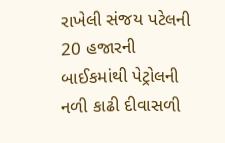રાખેલી સંજય પટેલની 20 હજારની બાઈકમાંથી પેટ્રોલની નળી કાઢી દીવાસળી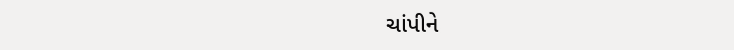ચાંપીને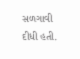સળગાવી દીધી હતી.